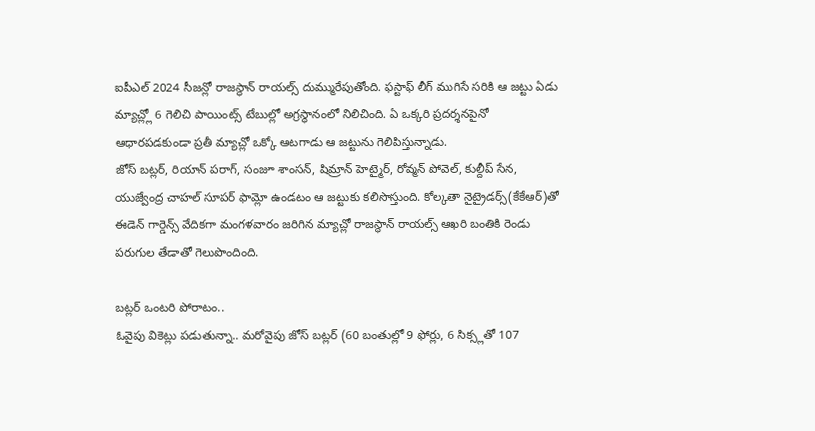ఐపీఎల్ 2024 సీజన్లో రాజస్థాన్ రాయల్స్ దుమ్మురేపుతోంది. ఫస్టాఫ్ లీగ్ ముగిసే సరికి ఆ జట్టు ఏడు మ్యాచ్ల్లో 6 గెలిచి పాయింట్స్ టేబుల్లో అగ్రస్థానంలో నిలిచింది. ఏ ఒక్కరి ప్రదర్శనపైనో ఆధారపడకుండా ప్రతీ మ్యాచ్లో ఒక్కో ఆటగాడు ఆ జట్టును గెలిపిస్తున్నాడు.
జోస్ బట్లర్, రియాన్ పరాగ్, సంజూ శాంసన్, షిమ్రాన్ హెట్మైర్, రోవ్మన్ పోవెల్, కుల్దీప్ సేన, యుజ్వేంద్ర చాహల్ సూపర్ ఫామ్లో ఉండటం ఆ జట్టుకు కలిసొస్తుంది. కోల్కతా నైట్రైడర్స్(కేకేఆర్)తో ఈడెన్ గార్డెన్స్ వేదికగా మంగళవారం జరిగిన మ్యాచ్లో రాజస్థాన్ రాయల్స్ ఆఖరి బంతికి రెండు పరుగుల తేడాతో గెలుపొందింది.

బట్లర్ ఒంటరి పోరాటం..
ఓవైపు వికెట్లు పడుతున్నా.. మరోవైపు జోస్ బట్లర్ (60 బంతుల్లో 9 ఫోర్లు, 6 సిక్స్లతో 107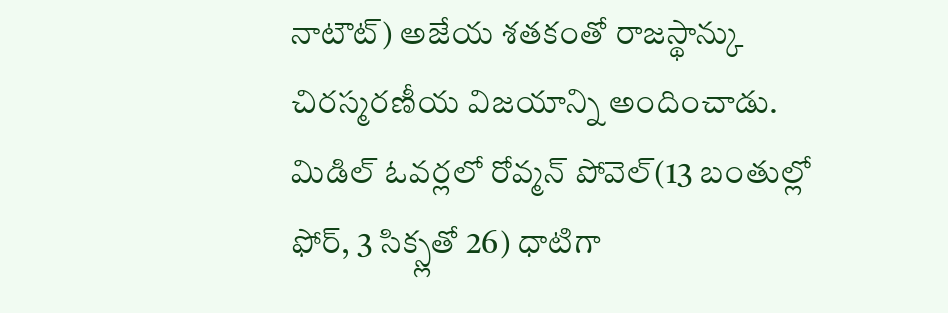నాటౌట్) అజేయ శతకంతో రాజస్థాన్కు చిరస్మరణీయ విజయాన్ని అందించాడు. మిడిల్ ఓవర్లలో రోవ్మన్ పోవెల్(13 బంతుల్లో ఫోర్, 3 సిక్స్లతో 26) ధాటిగా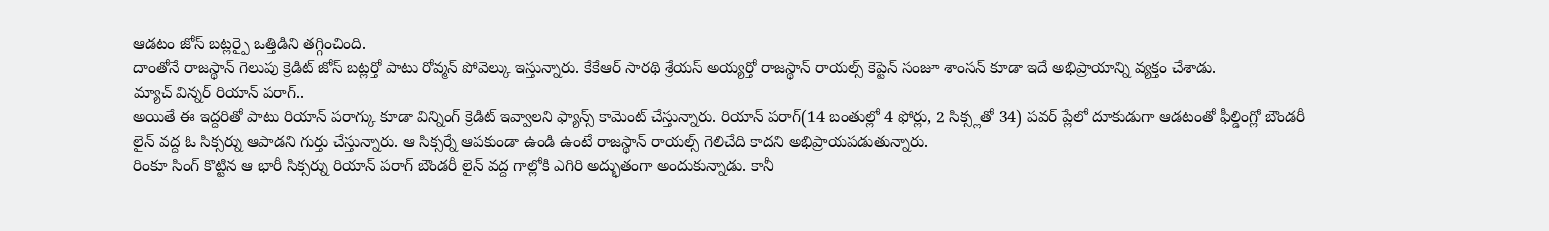ఆడటం జోస్ బట్లర్పై ఒత్తిడిని తగ్గించింది.
దాంతోనే రాజస్థాన్ గెలుపు క్రెడిట్ జోస్ బట్లర్తో పాటు రోవ్మన్ పోవెల్కు ఇస్తున్నారు. కేకేఆర్ సారథి శ్రేయస్ అయ్యర్తో రాజస్థాన్ రాయల్స్ కెప్టెన్ సంజూ శాంసన్ కూడా ఇదే అభిప్రాయాన్ని వ్యక్తం చేశాడు.
మ్యాచ్ విన్నర్ రియాన్ పరాగ్..
అయితే ఈ ఇద్దరితో పాటు రియాన్ పరాగ్కు కూడా విన్నింగ్ క్రెడిట్ ఇవ్వాలని ఫ్యాన్స్ కామెంట్ చేస్తున్నారు. రియాన్ పరాగ్(14 బంతుల్లో 4 ఫోర్లు, 2 సిక్స్లతో 34) పవర్ ప్లేలో దూకుడుగా ఆడటంతో ఫీల్డింగ్లో బౌండరీ లైన్ వద్ద ఓ సిక్సర్ను ఆపాడని గుర్తు చేస్తున్నారు. ఆ సిక్సర్నే ఆపకుండా ఉండి ఉంటే రాజస్థాన్ రాయల్స్ గెలిచేది కాదని అభిప్రాయపడుతున్నారు.
రింకూ సింగ్ కొట్టిన ఆ భారీ సిక్సర్ను రియాన్ పరాగ్ బౌండరీ లైన్ వద్ద గాల్లోకి ఎగిరి అద్భుతంగా అందుకున్నాడు. కానీ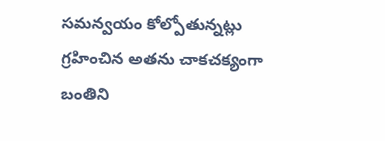సమన్వయం కోల్పోతున్నట్లు గ్రహించిన అతను చాకచక్యంగా బంతిని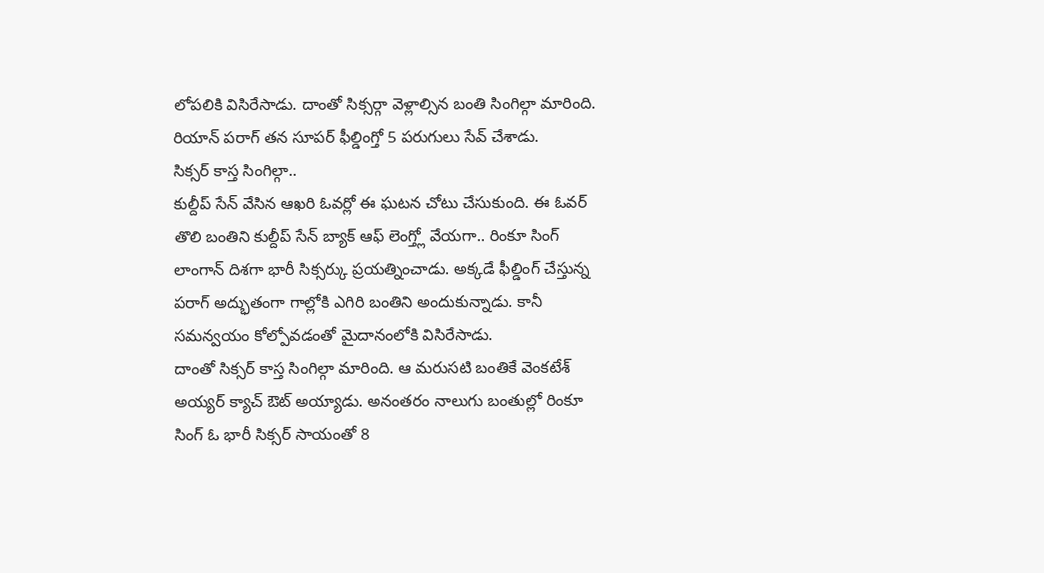లోపలికి విసిరేసాడు. దాంతో సిక్సర్గా వెళ్లాల్సిన బంతి సింగిల్గా మారింది. రియాన్ పరాగ్ తన సూపర్ ఫీల్డింగ్తో 5 పరుగులు సేవ్ చేశాడు.
సిక్సర్ కాస్త సింగిల్గా..
కుల్దీప్ సేన్ వేసిన ఆఖరి ఓవర్లో ఈ ఘటన చోటు చేసుకుంది. ఈ ఓవర్ తొలి బంతిని కుల్దీప్ సేన్ బ్యాక్ ఆఫ్ లెంగ్త్లో వేయగా.. రింకూ సింగ్ లాంగాన్ దిశగా భారీ సిక్సర్కు ప్రయత్నించాడు. అక్కడే ఫీల్డింగ్ చేస్తున్న పరాగ్ అద్భుతంగా గాల్లోకి ఎగిరి బంతిని అందుకున్నాడు. కానీ సమన్వయం కోల్పోవడంతో మైదానంలోకి విసిరేసాడు.
దాంతో సిక్సర్ కాస్త సింగిల్గా మారింది. ఆ మరుసటి బంతికే వెంకటేశ్ అయ్యర్ క్యాచ్ ఔట్ అయ్యాడు. అనంతరం నాలుగు బంతుల్లో రింకూ సింగ్ ఓ భారీ సిక్సర్ సాయంతో 8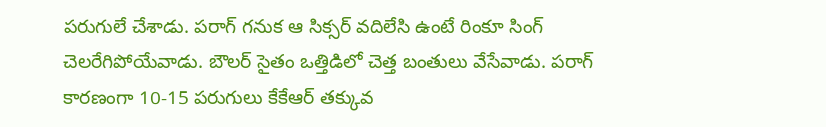పరుగులే చేశాడు. పరాగ్ గనుక ఆ సిక్సర్ వదిలేసి ఉంటే రింకూ సింగ్ చెలరేగిపోయేవాడు. బౌలర్ సైతం ఒత్తిడిలో చెత్త బంతులు వేసేవాడు. పరాగ్ కారణంగా 10-15 పరుగులు కేకేఆర్ తక్కువ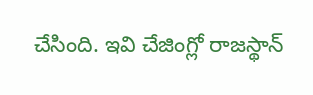చేసింది. ఇవి చేజింగ్లో రాజస్థాన్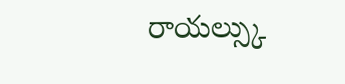రాయల్స్కు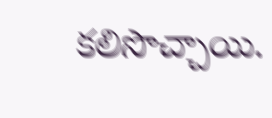కలిసొచ్చాయి.